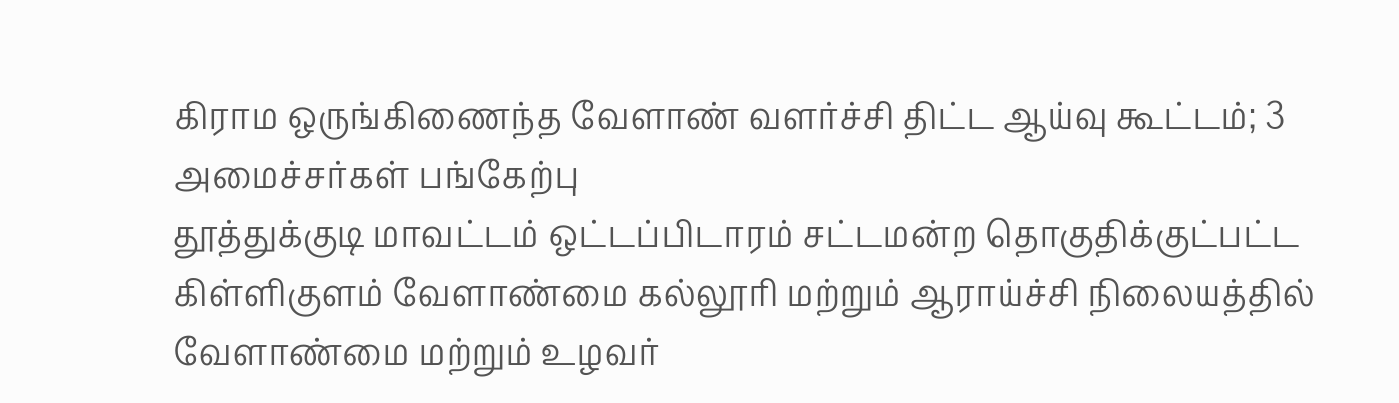கிராம ஒருங்கிணைந்த வேளாண் வளர்ச்சி திட்ட ஆய்வு கூட்டம்; 3 அமைச்சர்கள் பங்கேற்பு
தூத்துக்குடி மாவட்டம் ஒட்டப்பிடாரம் சட்டமன்ற தொகுதிக்குட்பட்ட கிள்ளிகுளம் வேளாண்மை கல்லூரி மற்றும் ஆராய்ச்சி நிலையத்தில் வேளாண்மை மற்றும் உழவர்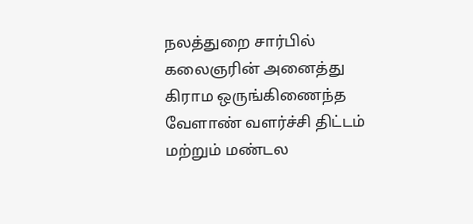நலத்துறை சார்பில் கலைஞரின் அனைத்து கிராம ஒருங்கிணைந்த வேளாண் வளர்ச்சி திட்டம் மற்றும் மண்டல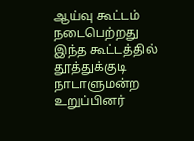ஆய்வு கூட்டம் நடைபெற்றது
இந்த கூட்டத்தில் தூத்துக்குடி நாடாளுமன்ற உறுப்பினர்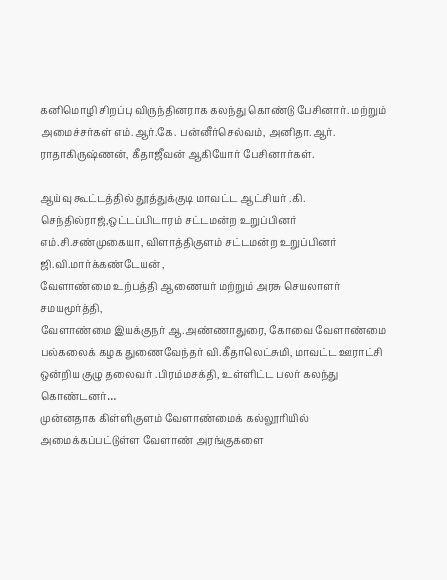கனிமொழி சிறப்பு விருந்தினராக கலந்து கொண்டு பேசினார். மற்றும் அமைச்சர்கள் எம்.ஆர்.கே. பன்னீர்செல்வம், அனிதா.ஆர். ராதாகிருஷ்ணன், கீதாஜீவன் ஆகியோர் பேசினார்கள்.

ஆய்வு கூட்டத்தில் தூத்துக்குடி மாவட்ட ஆட்சியர் .கி. செந்தில்ராஜ்,ஒட்டப்பிடாரம் சட்டமன்ற உறுப்பினர் எம்.சி.சண்முகையா, விளாத்திகுளம் சட்டமன்ற உறுப்பினர் ஜி.வி.மார்க்கண்டேயன் ,
வேளாண்மை உற்பத்தி ஆணையர் மற்றும் அரசு செயலாளர் சமயமூர்த்தி,
வேளாண்மை இயக்குநர் ஆ.அண்ணாதுரை, கோவை வேளாண்மை பல்கலைக் கழக துணைவேந்தர் வி.கீதாலெட்சுமி, மாவட்ட ஊராட்சி ஒன்றிய குழு தலைவர் .பிரம்மசக்தி, உள்ளிட்ட பலர் கலந்து கொண்டனர்…
முன்னதாக கிள்ளிகுளம் வேளாண்மைக் கல்லூரியில் அமைக்கப்பட்டுள்ள வேளாண் அரங்குகளை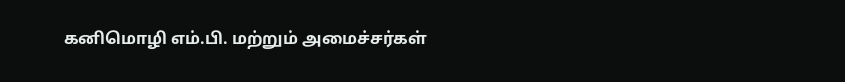கனிமொழி எம்.பி. மற்றும் அமைச்சர்கள்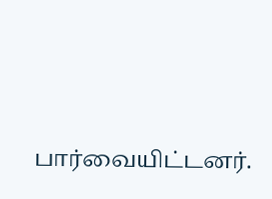பார்வையிட்டனர்.